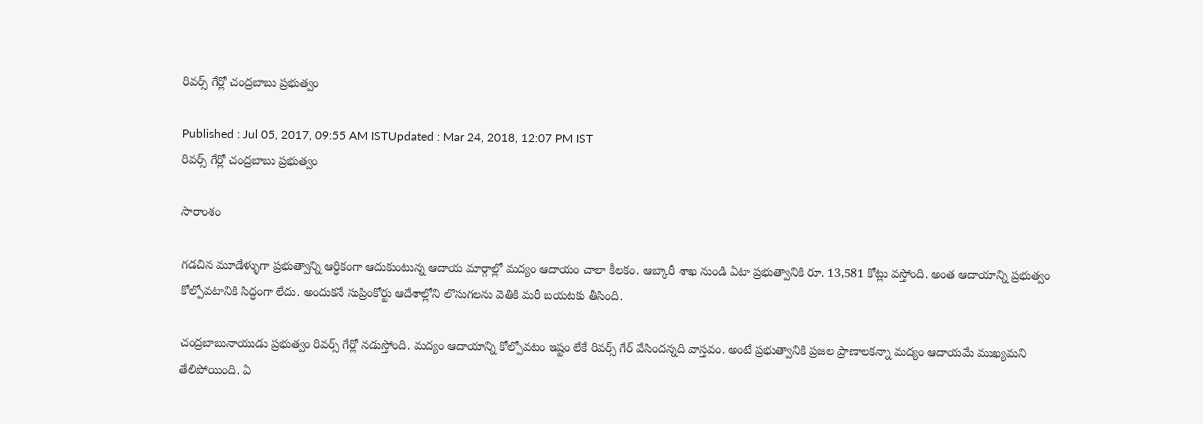రివర్స్ గేర్లో చంద్రబాబు ప్రభుత్వం

Published : Jul 05, 2017, 09:55 AM ISTUpdated : Mar 24, 2018, 12:07 PM IST
రివర్స్ గేర్లో చంద్రబాబు ప్రభుత్వం

సారాంశం

గడచిన మూడేళ్ళుగా ప్రభుత్వాన్ని ఆర్ధికంగా ఆదుకుంటున్న ఆదాయ మార్గాల్లో మద్యం ఆదాయం చాలా కీలకం. ఆబ్కారీ శాఖ నుండి ఏటా ప్రభుత్వానికి రూ. 13,581 కోట్లు వస్తోంది. అంత ఆదాయాన్ని ప్రభుత్వం కోల్పోవటానికి సిద్ధంగా లేదు. అందుకనే సుప్రింకోర్టు ఆదేశాల్లోని లొసుగలను వెతికి మరీ బయటకు తీసింది.

చంద్రబాబునాయుడు ప్రభుత్వం రివర్స్ గేర్లో నడుస్తోంది. మద్యం ఆదాయాన్ని కోల్పోవటం ఇష్టం లేకే రివర్స్ గేర్ వేసిందన్నది వాస్తవం. అంటే ప్రభుత్వానికి ప్రజల ప్రాణాలకన్నా మద్యం ఆదాయమే ముఖ్యమని తేలిపోయింది. ఏ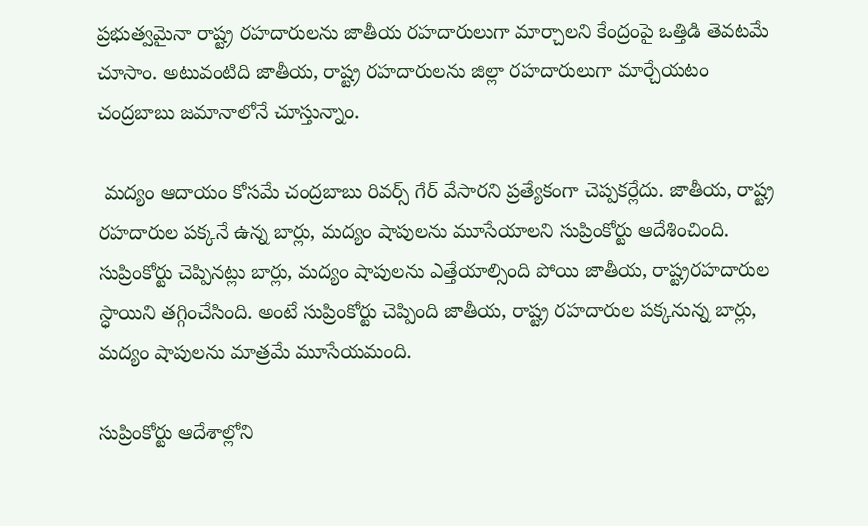ప్రభుత్వమైనా రాష్ట్ర రహదారులను జాతీయ రహదారులుగా మార్చాలని కేంద్రంపై ఒత్తిడి తెవటమే చూసాం. అటువంటిది జాతీయ, రాష్ట్ర రహదారులను జిల్లా రహదారులుగా మార్చేయటం చంద్రబాబు జమానాలోనే చూస్తున్నాం.

 మద్యం ఆదాయం కోసమే చంద్రబాబు రివర్స్ గేర్ వేసారని ప్రత్యేకంగా చెప్పకర్లేదు. జాతీయ, రాష్ట్ర రహదారుల పక్కనే ఉన్న బార్లు, మద్యం షాపులను మూసేయాలని సుప్రింకోర్టు ఆదేశించింది. సుప్రింకోర్టు చెప్పినట్లు బార్లు, మద్యం షాపులను ఎత్తేయాల్సింది పోయి జాతీయ, రాష్ట్రరహదారుల స్ధాయిని తగ్గించేసింది. అంటే సుప్రింకోర్టు చెప్పింది జాతీయ, రాష్ట్ర రహదారుల పక్కనున్న బార్లు, మద్యం షాపులను మాత్రమే మూసేయమంది.

సుప్రింకోర్టు ఆదేశాల్లోని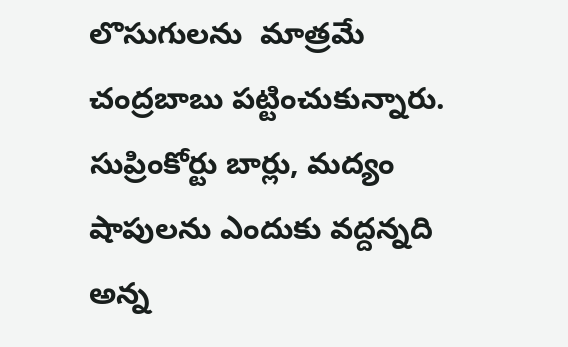లొసుగులను  మాత్రమే చంద్రబాబు పట్టించుకున్నారు. సుప్రింకోర్టు బార్లు, మద్యం షాపులను ఎందుకు వద్దన్నది అన్న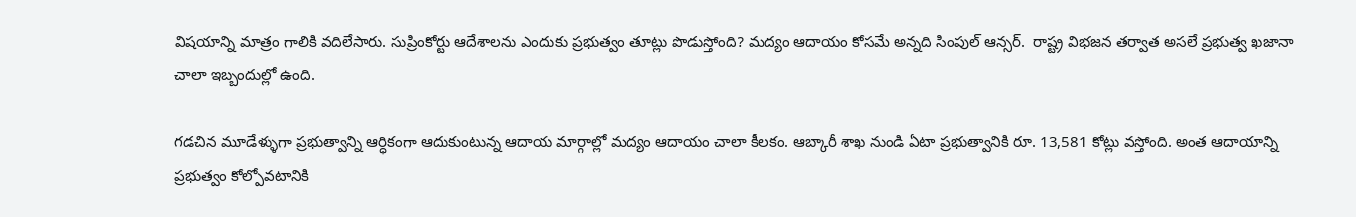విషయాన్ని మాత్రం గాలికి వదిలేసారు. సుప్రింకోర్టు ఆదేశాలను ఎందుకు ప్రభుత్వం తూట్లు పొడుస్తోంది? మద్యం ఆదాయం కోసమే అన్నది సింపుల్ ఆన్సర్.  రాష్ట్ర విభజన తర్వాత అసలే ప్రభుత్వ ఖజానా చాలా ఇబ్బందుల్లో ఉంది.

గడచిన మూడేళ్ళుగా ప్రభుత్వాన్ని ఆర్ధికంగా ఆదుకుంటున్న ఆదాయ మార్గాల్లో మద్యం ఆదాయం చాలా కీలకం. ఆబ్కారీ శాఖ నుండి ఏటా ప్రభుత్వానికి రూ. 13,581 కోట్లు వస్తోంది. అంత ఆదాయాన్ని ప్రభుత్వం కోల్పోవటానికి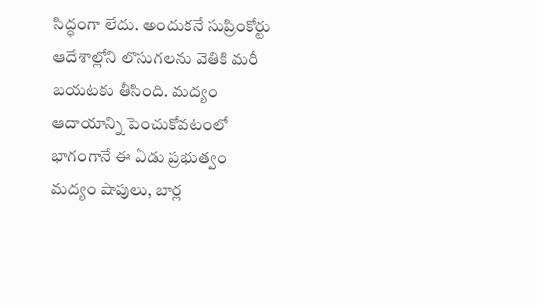సిద్ధంగా లేదు. అందుకనే సుప్రింకోర్టు ఆదేశాల్లోని లొసుగలను వెతికి మరీ బయటకు తీసింది. మద్యం ఆదాయాన్ని పెంచుకోవటంలో భాగంగానే ఈ ఏడు ప్రభుత్వం మద్యం షాపులు, బార్ల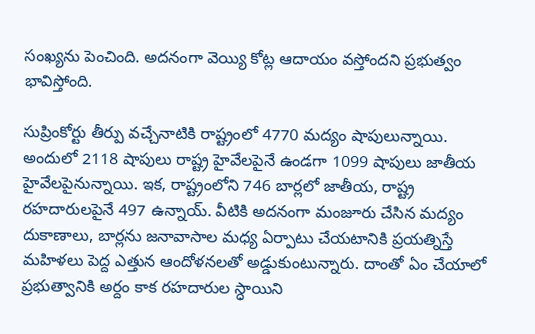సంఖ్యను పెంచింది. అదనంగా వెయ్యి కోట్ల ఆదాయం వస్తోందని ప్రభుత్వం భావిస్తోంది.

సుప్రింకోర్టు తీర్పు వచ్చేనాటికి రాష్ట్రంలో 4770 మద్యం షాపులున్నాయి. అందులో 2118 షాపులు రాష్ట్ర హైవేలపైనే ఉండగా 1099 షాపులు జాతీయ హైవేలపైనున్నాయి. ఇక, రాష్ట్రంలోని 746 బార్లలో జాతీయ, రాష్ట్ర రహదారులపైనే 497 ఉన్నాయ్. వీటికి అదనంగా మంజూరు చేసిన మద్యం దుకాణాలు, బార్లను జనావాసాల మధ్య ఏర్పాటు చేయటానికి ప్రయత్నిస్తే మహిళలు పెద్ద ఎత్తున ఆందోళనలతో అడ్డుకుంటున్నారు. దాంతో ఏం చేయాలో ప్రభుత్వానికి అర్దం కాక రహదారుల స్ధాయిని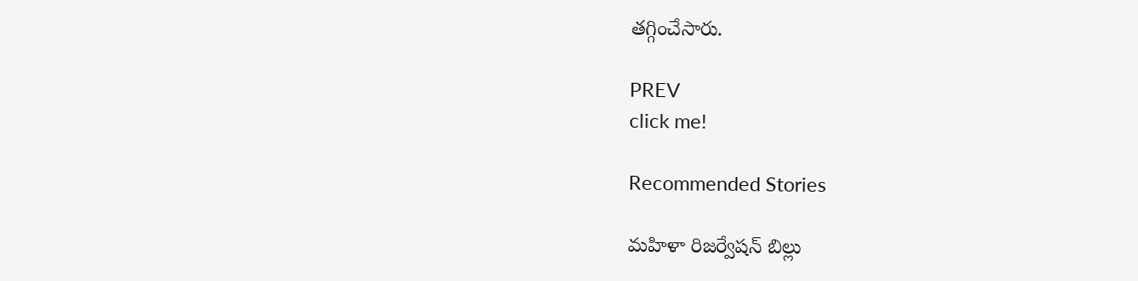తగ్గించేసారు.

PREV
click me!

Recommended Stories

మహిళా రిజర్వేషన్ బిల్లు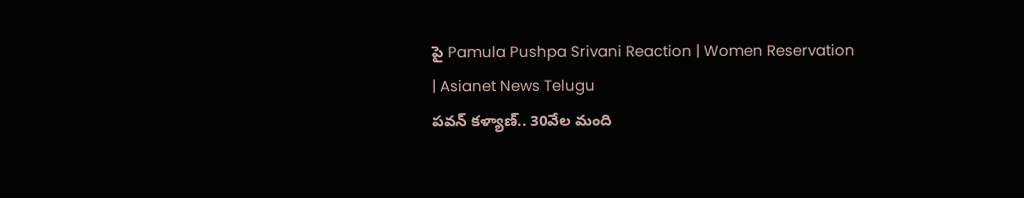పై Pamula Pushpa Srivani Reaction | Women Reservation | Asianet News Telugu
పవన్‌ కళ్యాణ్‌.. 30వేల మంది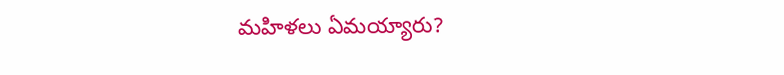మహిళలు ఏమయ్యారు?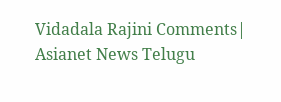Vidadala Rajini Comments| Asianet News Telugu